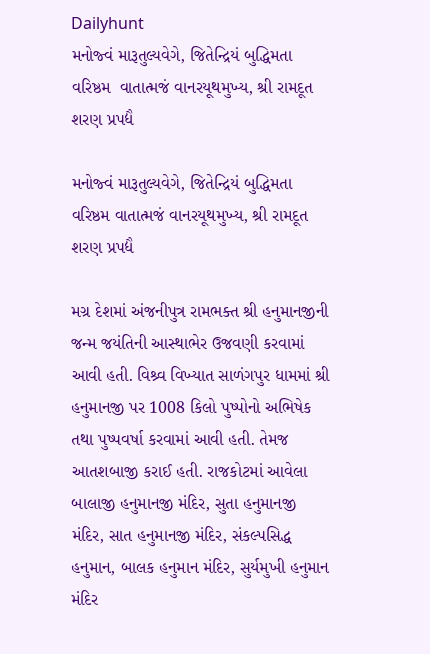Dailyhunt
મનોજ્વં મારૂતુલ્યવેગે, જિતેન્દ્રિયં બુદ્ધિમતા વરિષ્ઠમ  વાતાત્મજં વાનરયૂથમુખ્ય, શ્રી રામદૂત શરણ પ્રપદ્યૈ

મનોજ્વં મારૂતુલ્યવેગે, જિતેન્દ્રિયં બુદ્ધિમતા વરિષ્ઠમ વાતાત્મજં વાનરયૂથમુખ્ય, શ્રી રામદૂત શરણ પ્રપદ્યૈ

મગ્ર દેશમાં અંજનીપુત્ર રામભક્ત શ્રી હનુમાનજીની જન્મ જયંતિની આસ્થાભેર ઉજવણી કરવામાં આવી હતી. વિશ્ર્વ વિખ્યાત સાળંગપુર ધામમાં શ્રી હનુમાનજી પર 1008 કિલો પુષ્પોનો અભિષેક તથા પુષ્પવર્ષા કરવામાં આવી હતી. તેમજ આતશબાજી કરાઈ હતી. રાજકોટમાં આવેલા બાલાજી હનુમાનજી મંદિર, સુતા હનુમાનજી મંદિર, સાત હનુમાનજી મંદિર, સંકલ્પસિદ્ધ હનુમાન, બાલક હનુમાન મંદિર, સુર્યમુખી હનુમાન મંદિર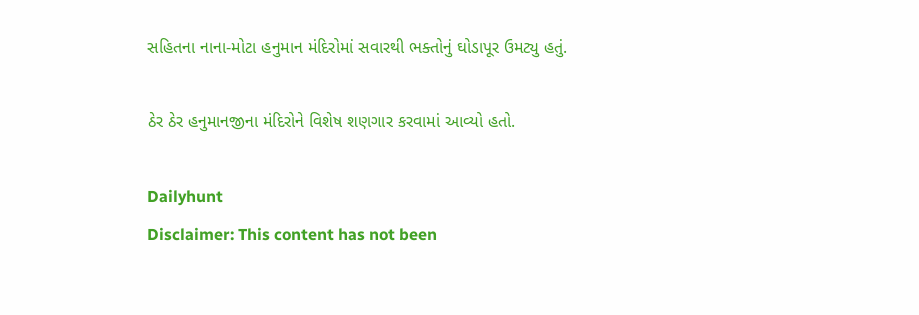સહિતના નાના-મોટા હનુમાન મંદિરોમાં સવારથી ભક્તોનું ઘોડાપૂર ઉમટ્યુ હતું.

ઠેર ઠેર હનુમાનજીના મંદિરોને વિશેષ શણગાર કરવામાં આવ્યો હતો.

Dailyhunt
Disclaimer: This content has not been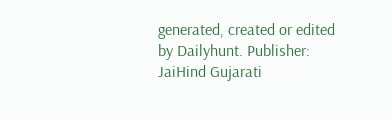generated, created or edited by Dailyhunt. Publisher: JaiHind Gujarati